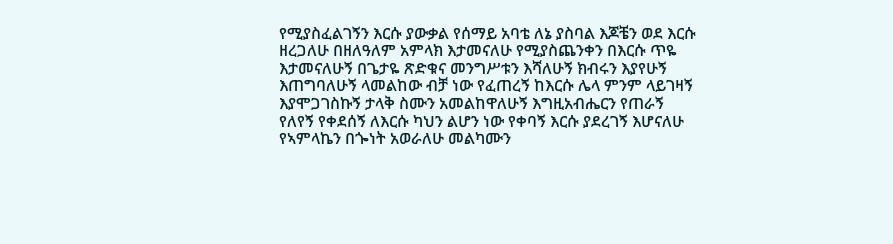የሚያስፈልገኝን እርሱ ያውቃል የሰማይ አባቴ ለኔ ያስባል እጆቼን ወደ እርሱ ዘረጋለሁ በዘለዓለም አምላክ እታመናለሁ የሚያስጨንቀን በእርሱ ጥዬ እታመናለሁኝ በጌታዬ ጽድቁና መንግሥቱን እሻለሁኝ ክብሩን እያየሁኝ እጠግባለሁኝ ላመልከው ብቻ ነው የፈጠረኝ ከእርሱ ሌላ ምንም ላይገዛኝ እያሞጋገስኩኝ ታላቅ ስሙን አመልከዋለሁኝ እግዚአብሔርን የጠራኝ የለየኝ የቀደሰኝ ለእርሱ ካህን ልሆን ነው የቀባኝ እርሱ ያደረገኝ እሆናለሁ የኣምላኬን በጐነት አወራለሁ መልካሙን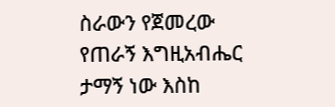ስራውን የጀመረው የጠራኝ እግዚአብሔር ታማኝ ነው እስከ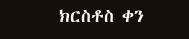ክርስቶስ ቀን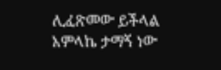ሊፈጽመው ይችላል አምላኬ ታማኝ ነው